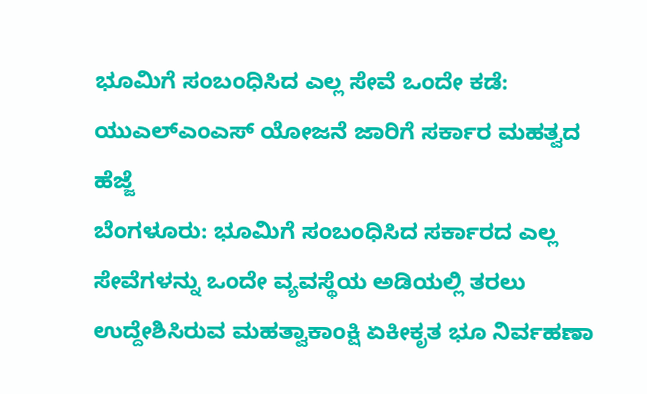ಭೂಮಿಗೆ ಸಂಬಂಧಿಸಿದ ಎಲ್ಲ ಸೇವೆ ಒಂದೇ ಕಡೆ: ಯುಎಲ್ಎಂಎಸ್ ಯೋಜನೆ ಜಾರಿಗೆ ಸರ್ಕಾರ ಮಹತ್ವದ ಹೆಜ್ಜೆ
ಬೆಂಗಳೂರು: ಭೂಮಿಗೆ ಸಂಬಂಧಿಸಿದ ಸರ್ಕಾರದ ಎಲ್ಲ ಸೇವೆಗಳನ್ನು ಒಂದೇ ವ್ಯವಸ್ಥೆಯ ಅಡಿಯಲ್ಲಿ ತರಲು ಉದ್ದೇಶಿಸಿರುವ ಮಹತ್ವಾಕಾಂಕ್ಷಿ ಏಕೀಕೃತ ಭೂ ನಿರ್ವಹಣಾ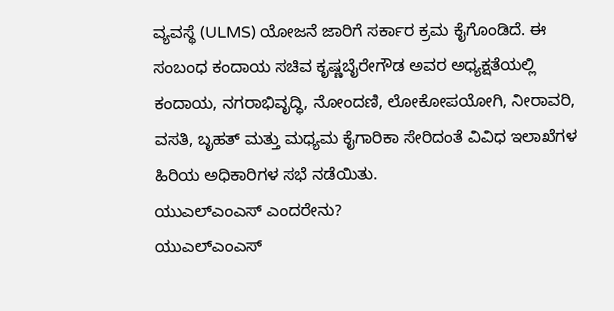ವ್ಯವಸ್ಥೆ (ULMS) ಯೋಜನೆ ಜಾರಿಗೆ ಸರ್ಕಾರ ಕ್ರಮ ಕೈಗೊಂಡಿದೆ. ಈ ಸಂಬಂಧ ಕಂದಾಯ ಸಚಿವ ಕೃಷ್ಣಬೈರೇಗೌಡ ಅವರ ಅಧ್ಯಕ್ಷತೆಯಲ್ಲಿ ಕಂದಾಯ, ನಗರಾಭಿವೃದ್ಧಿ, ನೋಂದಣಿ, ಲೋಕೋಪಯೋಗಿ, ನೀರಾವರಿ, ವಸತಿ, ಬೃಹತ್ ಮತ್ತು ಮಧ್ಯಮ ಕೈಗಾರಿಕಾ ಸೇರಿದಂತೆ ವಿವಿಧ ಇಲಾಖೆಗಳ ಹಿರಿಯ ಅಧಿಕಾರಿಗಳ ಸಭೆ ನಡೆಯಿತು.
ಯುಎಲ್ಎಂಎಸ್ ಎಂದರೇನು?
ಯುಎಲ್ಎಂಎಸ್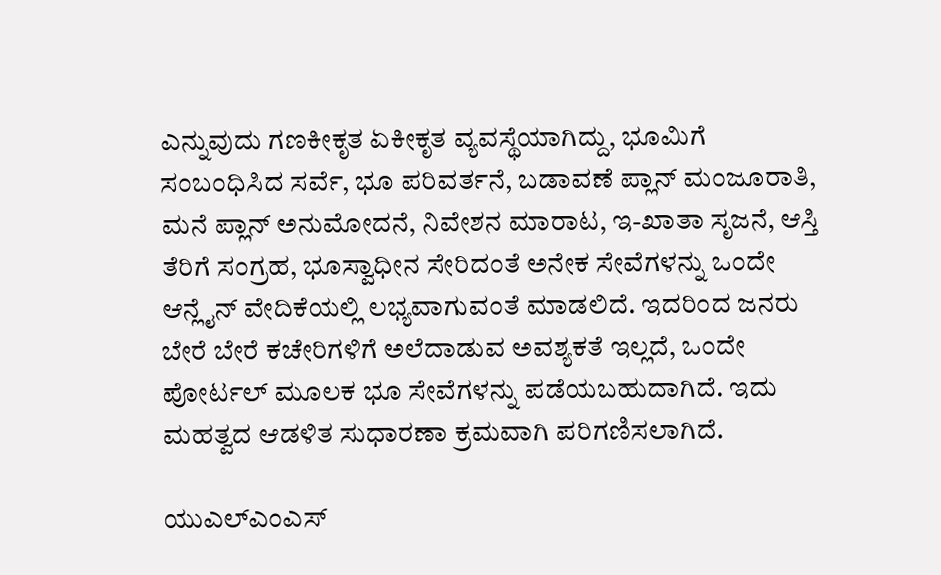ಎನ್ನುವುದು ಗಣಕೀಕೃತ ಏಕೀಕೃತ ವ್ಯವಸ್ಥೆಯಾಗಿದ್ದು, ಭೂಮಿಗೆ ಸಂಬಂಧಿಸಿದ ಸರ್ವೆ, ಭೂ ಪರಿವರ್ತನೆ, ಬಡಾವಣೆ ಪ್ಲಾನ್ ಮಂಜೂರಾತಿ, ಮನೆ ಪ್ಲಾನ್ ಅನುಮೋದನೆ, ನಿವೇಶನ ಮಾರಾಟ, ಇ-ಖಾತಾ ಸೃಜನೆ, ಆಸ್ತಿ ತೆರಿಗೆ ಸಂಗ್ರಹ, ಭೂಸ್ವಾಧೀನ ಸೇರಿದಂತೆ ಅನೇಕ ಸೇವೆಗಳನ್ನು ಒಂದೇ ಆನ್ಲೈನ್ ವೇದಿಕೆಯಲ್ಲಿ ಲಭ್ಯವಾಗುವಂತೆ ಮಾಡಲಿದೆ. ಇದರಿಂದ ಜನರು ಬೇರೆ ಬೇರೆ ಕಚೇರಿಗಳಿಗೆ ಅಲೆದಾಡುವ ಅವಶ್ಯಕತೆ ಇಲ್ಲದೆ, ಒಂದೇ ಪೋರ್ಟಲ್ ಮೂಲಕ ಭೂ ಸೇವೆಗಳನ್ನು ಪಡೆಯಬಹುದಾಗಿದೆ. ಇದು ಮಹತ್ವದ ಆಡಳಿತ ಸುಧಾರಣಾ ಕ್ರಮವಾಗಿ ಪರಿಗಣಿಸಲಾಗಿದೆ.

ಯುಎಲ್ಎಂಎಸ್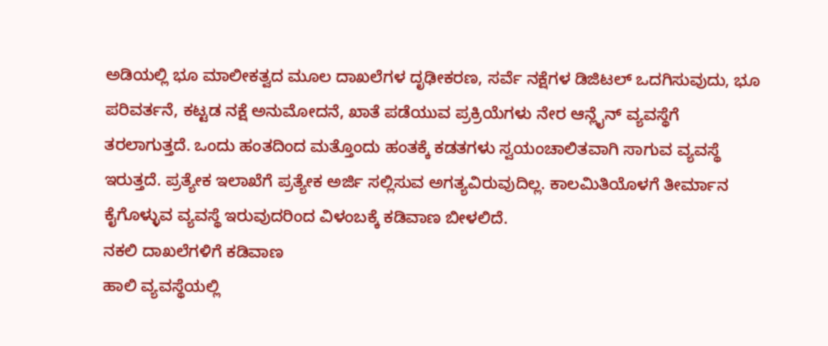ಅಡಿಯಲ್ಲಿ ಭೂ ಮಾಲೀಕತ್ವದ ಮೂಲ ದಾಖಲೆಗಳ ದೃಢೀಕರಣ, ಸರ್ವೆ ನಕ್ಷೆಗಳ ಡಿಜಿಟಲ್ ಒದಗಿಸುವುದು, ಭೂ ಪರಿವರ್ತನೆ, ಕಟ್ಟಡ ನಕ್ಷೆ ಅನುಮೋದನೆ, ಖಾತೆ ಪಡೆಯುವ ಪ್ರಕ್ರಿಯೆಗಳು ನೇರ ಆನ್ಲೈನ್ ವ್ಯವಸ್ಥೆಗೆ ತರಲಾಗುತ್ತದೆ. ಒಂದು ಹಂತದಿಂದ ಮತ್ತೊಂದು ಹಂತಕ್ಕೆ ಕಡತಗಳು ಸ್ವಯಂಚಾಲಿತವಾಗಿ ಸಾಗುವ ವ್ಯವಸ್ಥೆ ಇರುತ್ತದೆ. ಪ್ರತ್ಯೇಕ ಇಲಾಖೆಗೆ ಪ್ರತ್ಯೇಕ ಅರ್ಜಿ ಸಲ್ಲಿಸುವ ಅಗತ್ಯವಿರುವುದಿಲ್ಲ. ಕಾಲಮಿತಿಯೊಳಗೆ ತೀರ್ಮಾನ ಕೈಗೊಳ್ಳುವ ವ್ಯವಸ್ಥೆ ಇರುವುದರಿಂದ ವಿಳಂಬಕ್ಕೆ ಕಡಿವಾಣ ಬೀಳಲಿದೆ.
ನಕಲಿ ದಾಖಲೆಗಳಿಗೆ ಕಡಿವಾಣ
ಹಾಲಿ ವ್ಯವಸ್ಥೆಯಲ್ಲಿ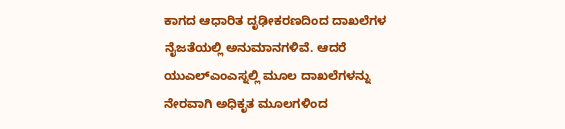ಕಾಗದ ಆಧಾರಿತ ದೃಢೀಕರಣದಿಂದ ದಾಖಲೆಗಳ ನೈಜತೆಯಲ್ಲಿ ಅನುಮಾನಗಳಿವೆ. ಆದರೆ ಯುಎಲ್ಎಂಎಸ್ನಲ್ಲಿ ಮೂಲ ದಾಖಲೆಗಳನ್ನು ನೇರವಾಗಿ ಅಧಿಕೃತ ಮೂಲಗಳಿಂದ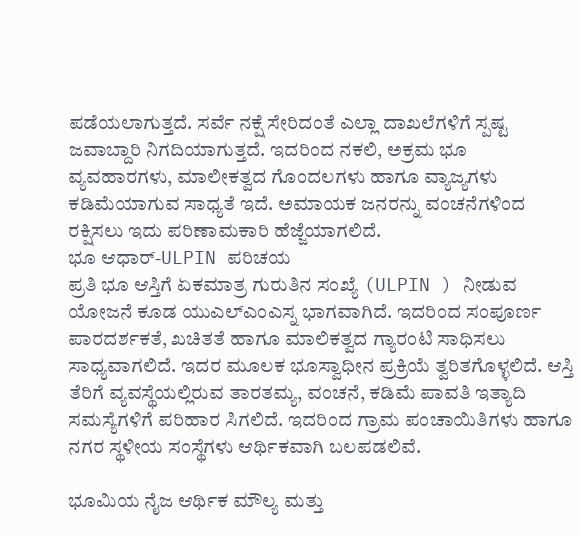ಪಡೆಯಲಾಗುತ್ತದೆ. ಸರ್ವೆ ನಕ್ಷೆ ಸೇರಿದಂತೆ ಎಲ್ಲಾ ದಾಖಲೆಗಳಿಗೆ ಸ್ಪಷ್ಟ ಜವಾಬ್ದಾರಿ ನಿಗದಿಯಾಗುತ್ತದೆ. ಇದರಿಂದ ನಕಲಿ, ಅಕ್ರಮ ಭೂ ವ್ಯವಹಾರಗಳು, ಮಾಲೀಕತ್ವದ ಗೊಂದಲಗಳು ಹಾಗೂ ವ್ಯಾಜ್ಯಗಳು ಕಡಿಮೆಯಾಗುವ ಸಾಧ್ಯತೆ ಇದೆ. ಅಮಾಯಕ ಜನರನ್ನು ವಂಚನೆಗಳಿಂದ ರಕ್ಷಿಸಲು ಇದು ಪರಿಣಾಮಕಾರಿ ಹೆಜ್ಜೆಯಾಗಲಿದೆ.
ಭೂ ಆಧಾರ್-ULPIN ಪರಿಚಯ
ಪ್ರತಿ ಭೂ ಆಸ್ತಿಗೆ ಏಕಮಾತ್ರ ಗುರುತಿನ ಸಂಖ್ಯೆ (ULPIN ) ನೀಡುವ ಯೋಜನೆ ಕೂಡ ಯುಎಲ್ಎಂಎಸ್ನ ಭಾಗವಾಗಿದೆ. ಇದರಿಂದ ಸಂಪೂರ್ಣ ಪಾರದರ್ಶಕತೆ, ಖಚಿತತೆ ಹಾಗೂ ಮಾಲಿಕತ್ವದ ಗ್ಯಾರಂಟಿ ಸಾಧಿಸಲು ಸಾಧ್ಯವಾಗಲಿದೆ. ಇದರ ಮೂಲಕ ಭೂಸ್ವಾಧೀನ ಪ್ರಕ್ರಿಯೆ ತ್ವರಿತಗೊಳ್ಳಲಿದೆ. ಆಸ್ತಿ ತೆರಿಗೆ ವ್ಯವಸ್ಥೆಯಲ್ಲಿರುವ ತಾರತಮ್ಯ, ವಂಚನೆ, ಕಡಿಮೆ ಪಾವತಿ ಇತ್ಯಾದಿ ಸಮಸ್ಯೆಗಳಿಗೆ ಪರಿಹಾರ ಸಿಗಲಿದೆ. ಇದರಿಂದ ಗ್ರಾಮ ಪಂಚಾಯಿತಿಗಳು ಹಾಗೂ ನಗರ ಸ್ಥಳೀಯ ಸಂಸ್ಥೆಗಳು ಆರ್ಥಿಕವಾಗಿ ಬಲಪಡಲಿವೆ.

ಭೂಮಿಯ ನೈಜ ಆರ್ಥಿಕ ಮೌಲ್ಯ ಮತ್ತು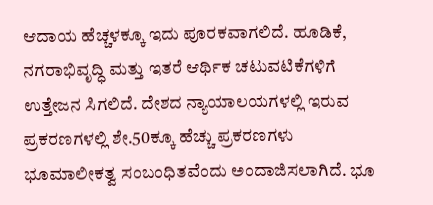ಆದಾಯ ಹೆಚ್ಚಳಕ್ಕೂ ಇದು ಪೂರಕವಾಗಲಿದೆ. ಹೂಡಿಕೆ, ನಗರಾಭಿವೃದ್ಧಿ ಮತ್ತು ಇತರೆ ಆರ್ಥಿಕ ಚಟುವಟಿಕೆಗಳಿಗೆ ಉತ್ತೇಜನ ಸಿಗಲಿದೆ. ದೇಶದ ನ್ಯಾಯಾಲಯಗಳಲ್ಲಿ ಇರುವ ಪ್ರಕರಣಗಳಲ್ಲಿ ಶೇ.50ಕ್ಕೂ ಹೆಚ್ಚು ಪ್ರಕರಣಗಳು ಭೂಮಾಲೀಕತ್ವ ಸಂಬಂಧಿತವೆಂದು ಅಂದಾಜಿಸಲಾಗಿದೆ. ಭೂ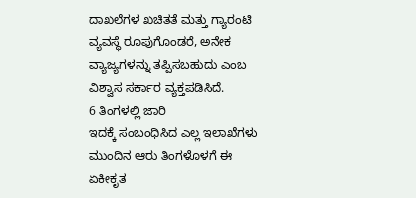ದಾಖಲೆಗಳ ಖಚಿತತೆ ಮತ್ತು ಗ್ಯಾರಂಟಿ ವ್ಯವಸ್ಥೆ ರೂಪುಗೊಂಡರೆ, ಅನೇಕ ವ್ಯಾಜ್ಯಗಳನ್ನು ತಪ್ಪಿಸಬಹುದು ಎಂಬ ವಿಶ್ವಾಸ ಸರ್ಕಾರ ವ್ಯಕ್ತಪಡಿಸಿದೆ.
6 ತಿಂಗಳಲ್ಲಿ ಜಾರಿ
ಇದಕ್ಕೆ ಸಂಬಂಧಿಸಿದ ಎಲ್ಲ ಇಲಾಖೆಗಳು ಮುಂದಿನ ಆರು ತಿಂಗಳೊಳಗೆ ಈ ಏಕೀಕೃತ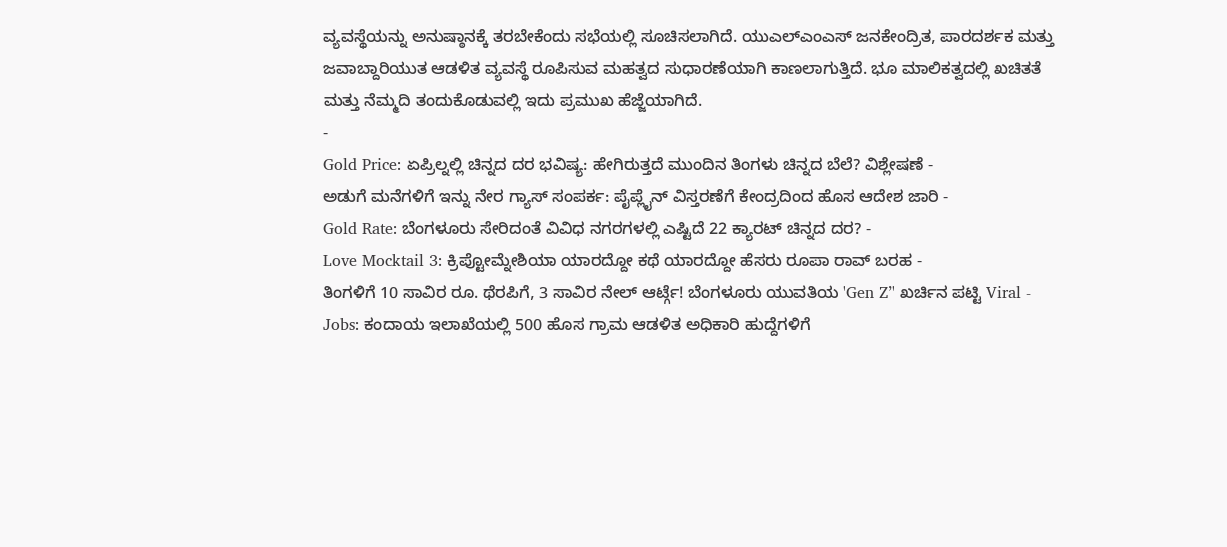ವ್ಯವಸ್ಥೆಯನ್ನು ಅನುಷ್ಠಾನಕ್ಕೆ ತರಬೇಕೆಂದು ಸಭೆಯಲ್ಲಿ ಸೂಚಿಸಲಾಗಿದೆ. ಯುಎಲ್ಎಂಎಸ್ ಜನಕೇಂದ್ರಿತ, ಪಾರದರ್ಶಕ ಮತ್ತು ಜವಾಬ್ದಾರಿಯುತ ಆಡಳಿತ ವ್ಯವಸ್ಥೆ ರೂಪಿಸುವ ಮಹತ್ವದ ಸುಧಾರಣೆಯಾಗಿ ಕಾಣಲಾಗುತ್ತಿದೆ. ಭೂ ಮಾಲಿಕತ್ವದಲ್ಲಿ ಖಚಿತತೆ ಮತ್ತು ನೆಮ್ಮದಿ ತಂದುಕೊಡುವಲ್ಲಿ ಇದು ಪ್ರಮುಖ ಹೆಜ್ಜೆಯಾಗಿದೆ.
-
Gold Price: ಏಪ್ರಿಲ್ನಲ್ಲಿ ಚಿನ್ನದ ದರ ಭವಿಷ್ಯ: ಹೇಗಿರುತ್ತದೆ ಮುಂದಿನ ತಿಂಗಳು ಚಿನ್ನದ ಬೆಲೆ? ವಿಶ್ಲೇಷಣೆ -
ಅಡುಗೆ ಮನೆಗಳಿಗೆ ಇನ್ನು ನೇರ ಗ್ಯಾಸ್ ಸಂಪರ್ಕ: ಪೈಪ್ಲೈನ್ ವಿಸ್ತರಣೆಗೆ ಕೇಂದ್ರದಿಂದ ಹೊಸ ಆದೇಶ ಜಾರಿ -
Gold Rate: ಬೆಂಗಳೂರು ಸೇರಿದಂತೆ ವಿವಿಧ ನಗರಗಳಲ್ಲಿ ಎಷ್ಟಿದೆ 22 ಕ್ಯಾರಟ್ ಚಿನ್ನದ ದರ? -
Love Mocktail 3: ಕ್ರಿಪ್ಟೋಮ್ನೇಶಿಯಾ ಯಾರದ್ದೋ ಕಥೆ ಯಾರದ್ದೋ ಹೆಸರು ರೂಪಾ ರಾವ್ ಬರಹ -
ತಿಂಗಳಿಗೆ 10 ಸಾವಿರ ರೂ. ಥೆರಪಿಗೆ, 3 ಸಾವಿರ ನೇಲ್ ಆರ್ಟ್ಗೆ! ಬೆಂಗಳೂರು ಯುವತಿಯ 'Gen Z’' ಖರ್ಚಿನ ಪಟ್ಟಿ Viral -
Jobs: ಕಂದಾಯ ಇಲಾಖೆಯಲ್ಲಿ 500 ಹೊಸ ಗ್ರಾಮ ಆಡಳಿತ ಅಧಿಕಾರಿ ಹುದ್ದೆಗಳಿಗೆ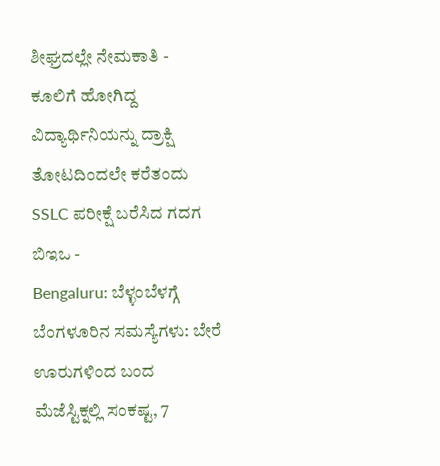ಶೀಘ್ರದಲ್ಲೇ ನೇಮಕಾತಿ -
ಕೂಲಿಗೆ ಹೋಗಿದ್ದ ವಿದ್ಯಾರ್ಥಿನಿಯನ್ನು ದ್ರಾಕ್ಷಿ ತೋಟದಿಂದಲೇ ಕರೆತಂದು SSLC ಪರೀಕ್ಷೆ ಬರೆಸಿದ ಗದಗ ಬಿಇಒ -
Bengaluru: ಬೆಳ್ಳಂಬೆಳಗ್ಗೆ ಬೆಂಗಳೂರಿನ ಸಮಸ್ಯೆಗಳು: ಬೇರೆ ಊರುಗಳಿಂದ ಬಂದ ಮೆಜೆಸ್ಟಿಕ್ನಲ್ಲಿ ಸಂಕಷ್ಟ, 7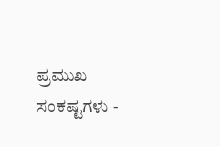ಪ್ರಮುಖ ಸಂಕಷ್ಟಗಳು -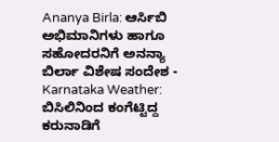Ananya Birla: ಆರ್ಸಿಬಿ ಅಭಿಮಾನಿಗಳು ಹಾಗೂ ಸಹೋದರನಿಗೆ ಅನನ್ಯಾ ಬಿರ್ಲಾ ವಿಶೇಷ ಸಂದೇಶ -
Karnataka Weather: ಬಿಸಿಲಿನಿಂದ ಕಂಗೆಟ್ಟಿದ್ದ ಕರುನಾಡಿಗೆ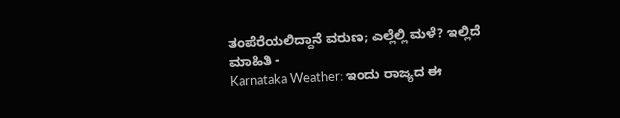ತಂಪೆರೆಯಲಿದ್ದಾನೆ ವರುಣ; ಎಲ್ಲೆಲ್ಲಿ ಮಳೆ? ಇಲ್ಲಿದೆ ಮಾಹಿತಿ -
Karnataka Weather: ಇಂದು ರಾಜ್ಯದ ಈ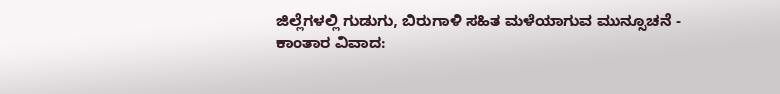ಜಿಲ್ಲೆಗಳಲ್ಲಿ ಗುಡುಗು, ಬಿರುಗಾಳಿ ಸಹಿತ ಮಳೆಯಾಗುವ ಮುನ್ಸೂಚನೆ -
ಕಾಂತಾರ ವಿವಾದ: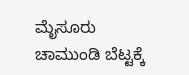ಮೈಸೂರು ಚಾಮುಂಡಿ ಬೆಟ್ಟಕ್ಕೆ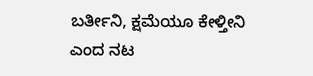ಬರ್ತೀನಿ, ಕ್ಷಮೆಯೂ ಕೇಳ್ತೀನಿ ಎಂದ ನಟ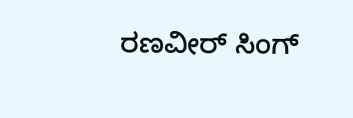ರಣವೀರ್ ಸಿಂಗ್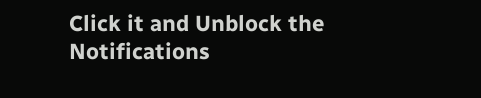Click it and Unblock the Notifications